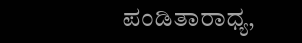ಪಂಡಿತಾರಾಧ್ಯ,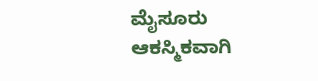ಮೈಸೂರು
ಆಕಸ್ಮಿಕವಾಗಿ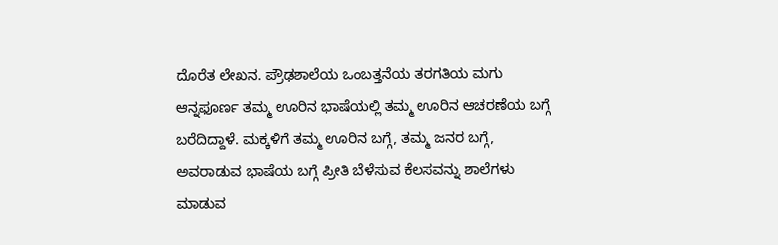ದೊರೆತ ಲೇಖನ. ಪ್ರೌಢಶಾಲೆಯ ಒಂಬತ್ತನೆಯ ತರಗತಿಯ ಮಗು ಆನ್ನಫೂರ್ಣ ತಮ್ಮ ಊರಿನ ಭಾಷೆಯಲ್ಲಿ ತಮ್ಮ ಊರಿನ ಆಚರಣೆಯ ಬಗ್ಗೆ ಬರೆದಿದ್ದಾಳೆ. ಮಕ್ಕಳಿಗೆ ತಮ್ಮ ಊರಿನ ಬಗ್ಗೆ, ತಮ್ಮ ಜನರ ಬಗ್ಗೆ, ಅವರಾಡುವ ಭಾಷೆಯ ಬಗ್ಗೆ ಪ್ರೀತಿ ಬೆಳೆಸುವ ಕೆಲಸವನ್ನು ಶಾಲೆಗಳು ಮಾಡುವ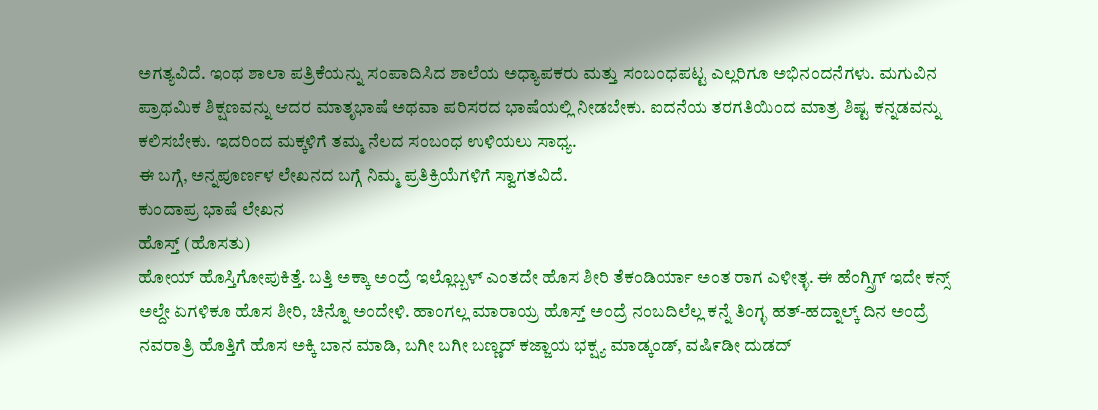ಅಗತ್ಯವಿದೆ. ಇಂಥ ಶಾಲಾ ಪತ್ರಿಕೆಯನ್ನು ಸಂಪಾದಿಸಿದ ಶಾಲೆಯ ಅಧ್ಯಾಪಕರು ಮತ್ತು ಸಂಬಂಧಪಟ್ಟ ಎಲ್ಲರಿಗೂ ಅಭಿನಂದನೆಗಳು. ಮಗುವಿನ ಪ್ರಾಥಮಿಕ ಶಿಕ್ಷಣವನ್ನು ಆದರ ಮಾತೃಭಾಷೆ ಅಥವಾ ಪರಿಸರದ ಭಾಷೆಯಲ್ಲಿ ನೀಡಬೇಕು. ಐದನೆಯ ತರಗತಿಯಿಂದ ಮಾತ್ರ ಶಿಷ್ಟ ಕನ್ನಡವನ್ನು ಕಲಿಸಬೇಕು. ಇದರಿಂದ ಮಕ್ಕಳಿಗೆ ತಮ್ಮ ನೆಲದ ಸಂಬಂಧ ಉಳಿಯಲು ಸಾಧ್ಯ.
ಈ ಬಗ್ಗೆ, ಅನ್ನಪೂರ್ಣಳ ಲೇಖನದ ಬಗ್ಗೆ ನಿಮ್ಮ ಪ್ರತಿಕ್ರಿಯೆಗಳಿಗೆ ಸ್ವಾಗತವಿದೆ.
ಕುಂದಾಪ್ರ ಭಾಷೆ ಲೇಖನ
ಹೊಸ್ತ್ (ಹೊಸತು)
ಹೋಯ್ ಹೊಸ್ತಿಗೋಪುಕಿತ್ತೆ. ಬತ್ತಿ ಅಕ್ಕಾ ಅಂದ್ರೆ ಇಲ್ಲೊಬ್ಬಳ್ ಎಂತದೇ ಹೊಸ ಶೀರಿ ತೆಕಂಡಿರ್ಯಾ ಅಂತ ರಾಗ ಎಳೀತ್ಳ. ಈ ಹೆಂಗ್ಸ್ರಿಗ್ ಇದೇ ಕನ್ಸ್ ಅಲ್ದೇ ಏಗಳಿಕೂ ಹೊಸ ಶೀರಿ, ಚಿನ್ನೊ ಅಂದೇಳಿ. ಹಾಂಗಲ್ಲ ಮಾರಾಯ್ರ ಹೊಸ್ತ್ ಅಂದ್ರೆ ನಂಬದಿಲೆಲ್ಲ ಕನ್ನೆ ತಿಂಗ್ಳ ಹತ್-ಹದ್ನಾಲ್ಕ್ ದಿನ ಅಂದ್ರೆ ನವರಾತ್ರಿ ಹೊತ್ತಿಗೆ ಹೊಸ ಅಕ್ಕಿ ಬಾನ ಮಾಡಿ, ಬಗೀ ಬಗೀ ಬಣ್ಣದ್ ಕಜ್ಜಾಯ ಭಕ್ಷ್ಯ ಮಾಡ್ಕಂಡ್, ವಷಿ೯ಡೀ ದುಡದ್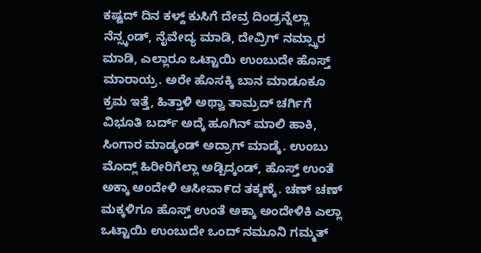ಕಷ್ಟದ್ ದಿನ ಕಳ್ದ್ ಕುಸಿಗೆ ದೇವ್ರ ದಿಂಡ್ರನ್ನೆಲ್ಲಾ ನೆನ್ಸ್ಕಂಡ್, ನೈವೇದ್ಯ ಮಾಡಿ, ದೇವ್ರಿಗ್ ನಮ್ಸ್ಕಾರ ಮಾಡಿ, ಎಲ್ಲಾರೂ ಒಟ್ಟಾಯಿ ಉಂಬುದೇ ಹೊಸ್ತ್ ಮಾರಾಯ್ರ. ಅರೇ ಹೊಸಕ್ಕಿ ಬಾನ ಮಾಡೂಕೂ ಕ್ರಮ ಇತ್ತೆ, ಹಿತ್ತಾಳಿ ಅಥ್ವಾ ತಾಮ್ರದ್ ಚರ್ಗಿಗೆ ವಿಭೂತಿ ಬರ್ದ್ ಅದ್ಕೆ ಹೂಗಿನ್ ಮಾಲಿ ಹಾಕಿ, ಸಿಂಗಾರ ಮಾಡ್ಕಂಡ್ ಅದ್ರಾಗ್ ಮಾಡ್ಕೆ. ಉಂಬು ಮೊದ್ಲ್ ಹಿರೀರಿಗೆಲ್ಲಾ ಅಡ್ಬಿದ್ಕಂಡ್, ಹೊಸ್ತ್ ಉಂತೆ ಅಕ್ಕಾ ಅಂದೇಳಿ ಆಸೀವಾ೯ದ ತಕ್ಕಣ್ಕೆ. ಚಣ್ ಚಣ್ ಮಕ್ಕಳಿಗೂ ಹೊಸ್ತ್ ಉಂತೆ ಅಕ್ಕಾ ಅಂದೇಳಿಕಿ ಎಲ್ಲಾ ಒಟ್ಟಾಯಿ ಉಂಬುದೇ ಒಂದ್ ನಮೂನಿ ಗಮ್ಮತ್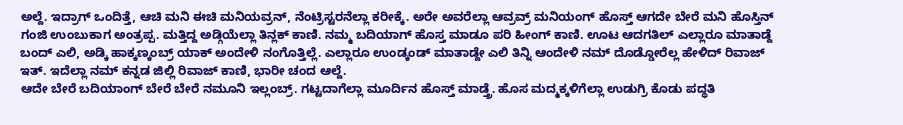ಅಲ್ದೆ. ಇದ್ರಾಗ್ ಒಂದಿತ್ತೆ, ಆಚಿ ಮನಿ ಈಚಿ ಮನಿಯವ್ರನ್, ನೆಂಟ್ರಿಸ್ಟರನೆಲ್ಲಾ ಕರೀಕ್ಕೆ. ಅರೇ ಅವರೆಲ್ಲಾ ಆವ್ರವ್ರ್ ಮನಿಯಂಗ್ ಹೊಸ್ತ್ ಆಗದೇ ಬೇರೆ ಮನಿ ಹೊಸ್ತಿನ್ ಗಂಜಿ ಉಂಬುಕಾಗ ಅಂತ್ರಪ್ಪ. ಮತ್ತಿದ್ದ ಅಡ್ಗಿಯೆಲ್ಲಾ ತಿನ್ಲಕ್ ಕಾಣಿ. ನಮ್ಮ ಬದಿಯಾಗ್ ಹೊಸ್ತ ಮಾಡೂ ಪರಿ ಹೀಂಗ್ ಕಾಣಿ. ಊಟ ಆದಗತಿಲ್ ಎಲ್ಲಾರೂ ಮಾತಾಡ್ದೆ ಬಂದ್ ಎಲಿ, ಅಡ್ಕಿ ಹಾಕ್ಕಣ್ಕಂಬ್ರ್ ಯಾಕ್ ಅಂದೇಳಿ ನಂಗೊತ್ತಿಲ್ಲೆ. ಎಲ್ಲಾರೂ ಉಂಡ್ಕಂಡ್ ಮಾತಾಡ್ದೇ ಎಲಿ ತಿನ್ನಿ ಆಂದೇಳಿ ನಮ್ ದೊಡ್ಡೋರೆಲ್ಲ ಹೇಳಿದ್ ರಿವಾಜ್ ಇತ್. ಇದೆಲ್ಲಾ ನಮ್ ಕನ್ನಡ ಜಿಲ್ಲಿ ರಿವಾಜ್ ಕಾಣಿ, ಭಾರೀ ಚಂದ ಆಲ್ದೆ.
ಆದೇ ಬೇರೆ ಬದಿಯಾಂಗ್ ಬೇರೆ ಬೇರೆ ನಮೂನಿ ಇಲ್ಲಂಬ್ರ್. ಗಟ್ಟದಾಗೆಲ್ಲಾ ಮೂರ್ದಿನ ಹೊಸ್ತ್ ಮಾಡ್ತ್ರೆ. ಹೊಸ ಮದ್ಮಕ್ಕಳಿಗೆಲ್ಲಾ ಉಡುಗ್ರಿ ಕೊಡು ಪದ್ಧತಿ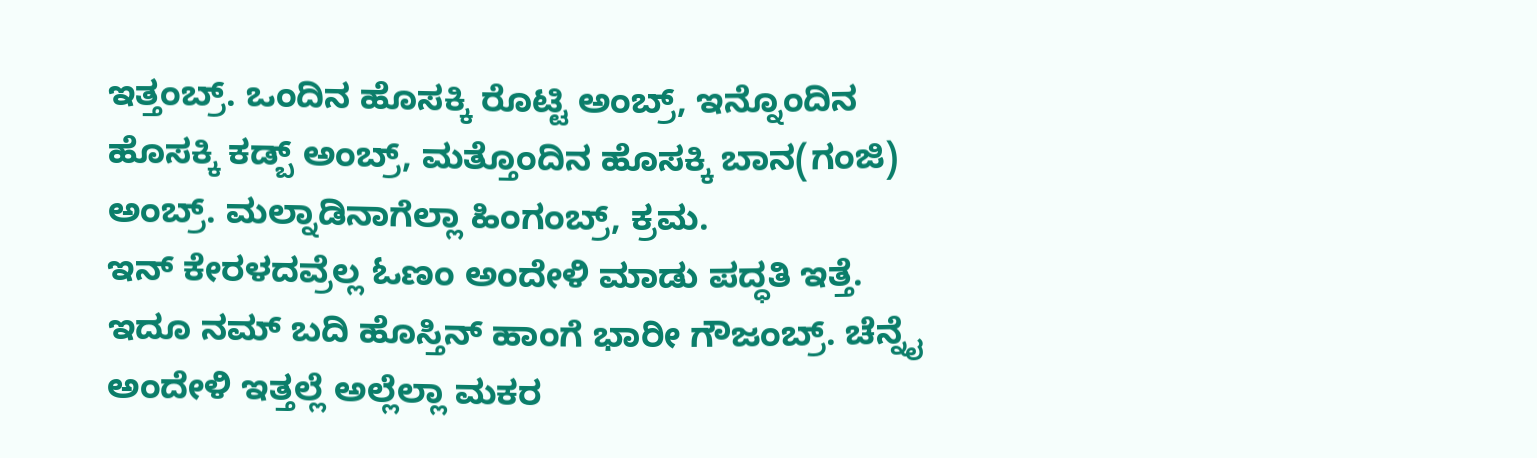ಇತ್ತಂಬ್ರ್. ಒಂದಿನ ಹೊಸಕ್ಕಿ ರೊಟ್ಟಿ ಅಂಬ್ರ್, ಇನ್ನೊಂದಿನ ಹೊಸಕ್ಕಿ ಕಡ್ಬ್ ಅಂಬ್ರ್, ಮತ್ತೊಂದಿನ ಹೊಸಕ್ಕಿ ಬಾನ(ಗಂಜಿ) ಅಂಬ್ರ್. ಮಲ್ನಾಡಿನಾಗೆಲ್ಲಾ ಹಿಂಗಂಬ್ರ್, ಕ್ರಮ.
ಇನ್ ಕೇರಳದವ್ರೆಲ್ಲ ಓಣಂ ಅಂದೇಳಿ ಮಾಡು ಪದ್ಧತಿ ಇತ್ತೆ. ಇದೂ ನಮ್ ಬದಿ ಹೊಸ್ತಿನ್ ಹಾಂಗೆ ಭಾರೀ ಗೌಜಂಬ್ರ್. ಚೆನ್ನೈ ಅಂದೇಳಿ ಇತ್ತಲ್ಲೆ ಅಲ್ಲೆಲ್ಲಾ ಮಕರ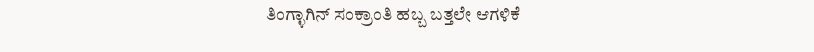ತಿಂಗ್ಳಾಗಿನ್ ಸಂಕ್ರಾಂತಿ ಹಬ್ಬ ಬತ್ತಲೇ ಆಗಳಿಕೆ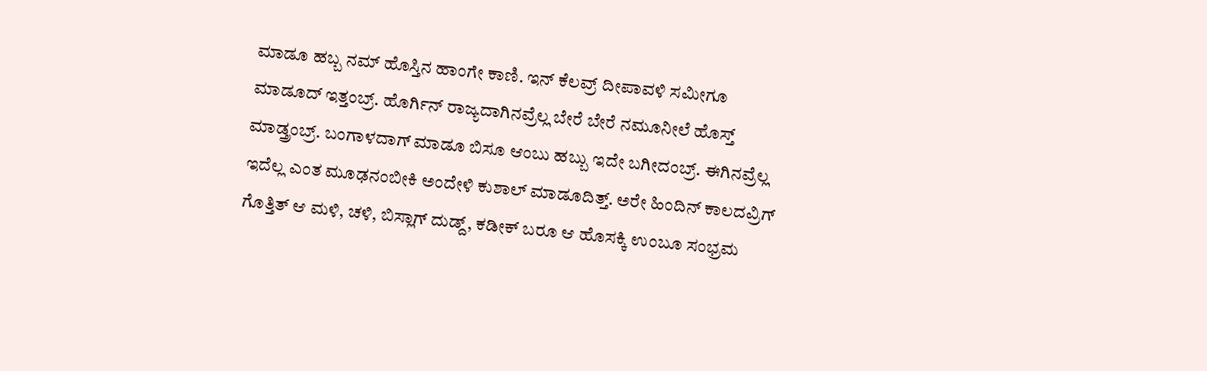ಮಾಡೂ ಹಬ್ಬ ನಮ್ ಹೊಸ್ತಿನ ಹಾಂಗೇ ಕಾಣಿ. ಇನ್ ಕೆಲವ್ರ್ ದೀಪಾವಳಿ ಸಮೀಗೂ ಮಾಡೂದ್ ಇತ್ತಂಬ್ರ್. ಹೊರ್ಗಿನ್ ರಾಜ್ಯದಾಗಿನವ್ರೆಲ್ಲ ಬೇರೆ ಬೇರೆ ನಮೂನೀಲೆ ಹೊಸ್ತ್ ಮಾಡ್ತ್ರಂಬ್ರ್. ಬಂಗಾಳದಾಗ್ ಮಾಡೂ ಬಿಸೂ ಆಂಬು ಹಬ್ಬು ಇದೇ ಬಗೀದಂಬ್ರ್. ಈಗಿನವ್ರೆಲ್ಲ ಇದೆಲ್ಲ ಎಂತ ಮೂಢನಂಬೀಕಿ ಅಂದೇಳಿ ಕುಶಾಲ್ ಮಾಡೂದಿತ್ತ್. ಅರೇ ಹಿಂದಿನ್ ಕಾಲದವ್ರಿಗ್ ಗೊತ್ತಿತ್ ಆ ಮಳಿ, ಚಳಿ, ಬಿಸ್ಲಾಗ್ ದುಡ್ದ್, ಕಡೀಕ್ ಬರೂ ಆ ಹೊಸಕ್ಕಿ ಉಂಬೂ ಸಂಭ್ರಮ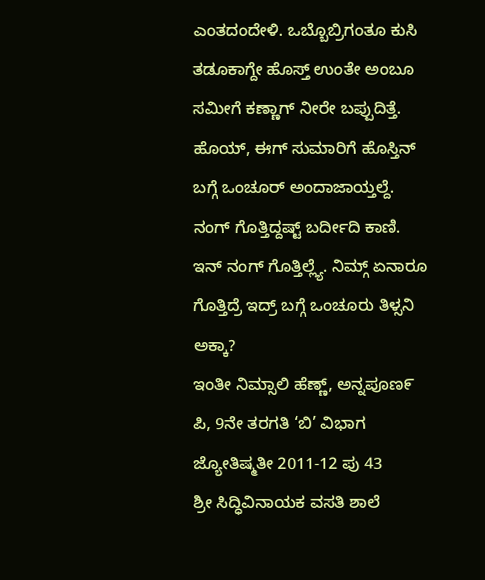ಎಂತದಂದೇಳಿ. ಒಬ್ಬೊಬ್ರಿಗಂತೂ ಕುಸಿ ತಡೂಕಾಗ್ದೇ ಹೊಸ್ತ್ ಉಂತೇ ಅಂಬೂ ಸಮೀಗೆ ಕಣ್ಣಾಗ್ ನೀರೇ ಬಪ್ಪುದಿತ್ತೆ.
ಹೊಯ್, ಈಗ್ ಸುಮಾರಿಗೆ ಹೊಸ್ತಿನ್ ಬಗ್ಗೆ ಒಂಚೂರ್ ಅಂದಾಜಾಯ್ತಲ್ದೆ. ನಂಗ್ ಗೊತ್ತಿದ್ದಷ್ಟ್ ಬರ್ದೀದಿ ಕಾಣಿ. ಇನ್ ನಂಗ್ ಗೊತ್ತಿಲ್ಲ್ಯೆ. ನಿಮ್ಗ್ ಏನಾರೂ ಗೊತ್ತಿದ್ರೆ ಇದ್ರ್ ಬಗ್ಗೆ ಒಂಚೂರು ತಿಳ್ಸನಿ ಅಕ್ಕಾ?
ಇಂತೀ ನಿಮ್ಸಾಲಿ ಹೆಣ್ಣ್, ಅನ್ನಪೂಣ೯ ಪಿ, 9ನೇ ತರಗತಿ ‘ಬಿ’ ವಿಭಾಗ
ಜ್ಯೋತಿಷ್ಮತೀ 2011-12 ಪು 43
ಶ್ರೀ ಸಿದ್ಧಿವಿನಾಯಕ ವಸತಿ ಶಾಲೆ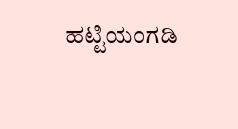ಹಟ್ಟಿಯಂಗಡಿ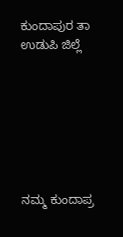ಕುಂದಾಪುರ ತಾ ಉಡುಪಿ ಜಿಲ್ಲೆ







ನಮ್ಮ ಕುಂದಾಪ್ರ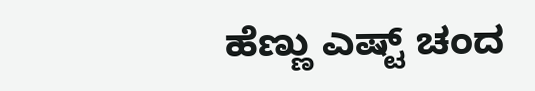ಹೆಣ್ಣು ಎಷ್ಟ್ ಚಂದ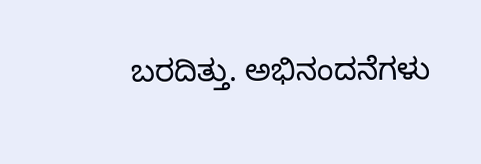ಬರದಿತ್ತು. ಅಭಿನಂದನೆಗಳು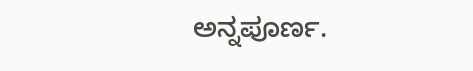ಅನ್ನಪೂರ್ಣ.